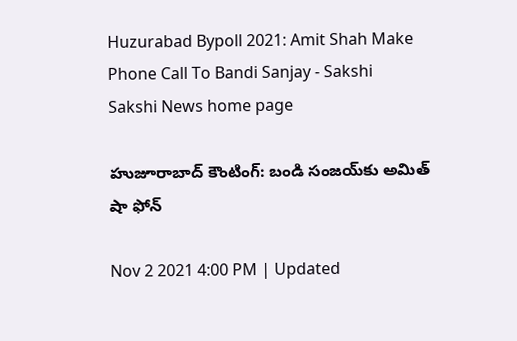Huzurabad Bypoll 2021: Amit Shah Make Phone Call To Bandi Sanjay - Sakshi
Sakshi News home page

హుజూరాబాద్‌ కౌంటింగ్‌: బండి సంజయ్‌కు అమిత్‌ షా ఫోన్‌

Nov 2 2021 4:00 PM | Updated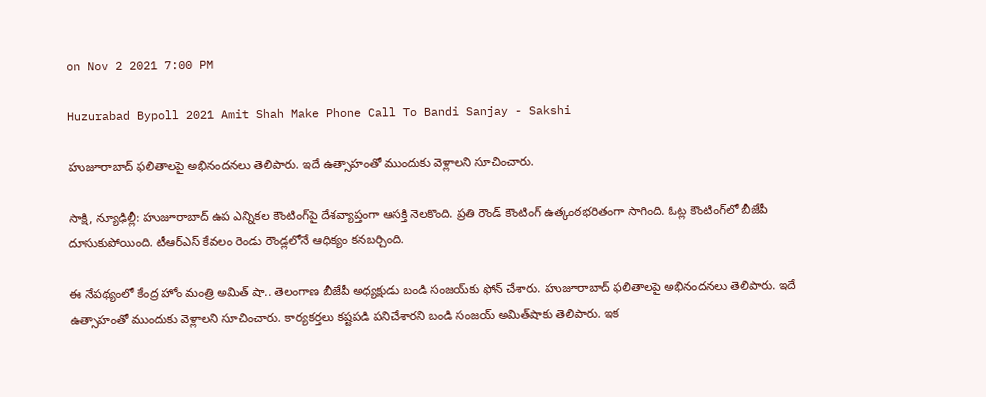on Nov 2 2021 7:00 PM

Huzurabad Bypoll 2021 Amit Shah Make Phone Call To Bandi Sanjay - Sakshi

హుజూరాబాద్‌ ఫలితాలపై అభినందనలు తెలిపారు. ఇదే ఉత్సాహంతో ముందుకు వెళ్లాలని సూచించారు.

సాక్షి, న్యూఢిల్లీ: హుజూరాబాద్‌ ఉప ఎన్నికల కౌంటింగ్‌పై దేశవ్యాప్తంగా ఆసక్తి నెలకొంది. ప్రతి రౌండ్‌ కౌంటింగ్‌ ఉత్కంఠభరితంగా సాగింది. ఓట్ల కౌంటింగ్‌లో బీజేపీ దూసుకుపోయింది. టీఆర్‌ఎస్‌ కేవలం రెండు రౌండ్లలోనే ఆధిక్యం కనబర్చింది.

ఈ నేపథ్యంలో కేంద్ర హోం మంత్రి అమిత్‌ షా.. తెలంగాణ బీజేపీ అధ్యక్షుడు బండి సంజయ్‌కు ఫోన్‌ చేశారు. హుజూరాబాద్‌ ఫలితాలపై అభినందనలు తెలిపారు. ఇదే ఉత్సాహంతో ముందుకు వెళ్లాలని సూచించారు. కార్యకర్తలు కష్టపడి పనిచేశారని బండి సంజయ్‌ అమిత్‌షాకు తెలిపారు. ఇక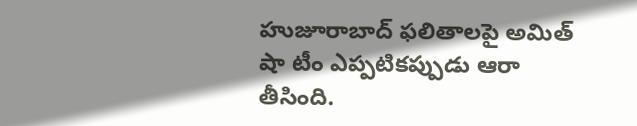హుజూరాబాద్‌ ఫలితాలపై అమిత్‌ షా టీం ఎప్పటికప్పుడు ఆరా తీసింది.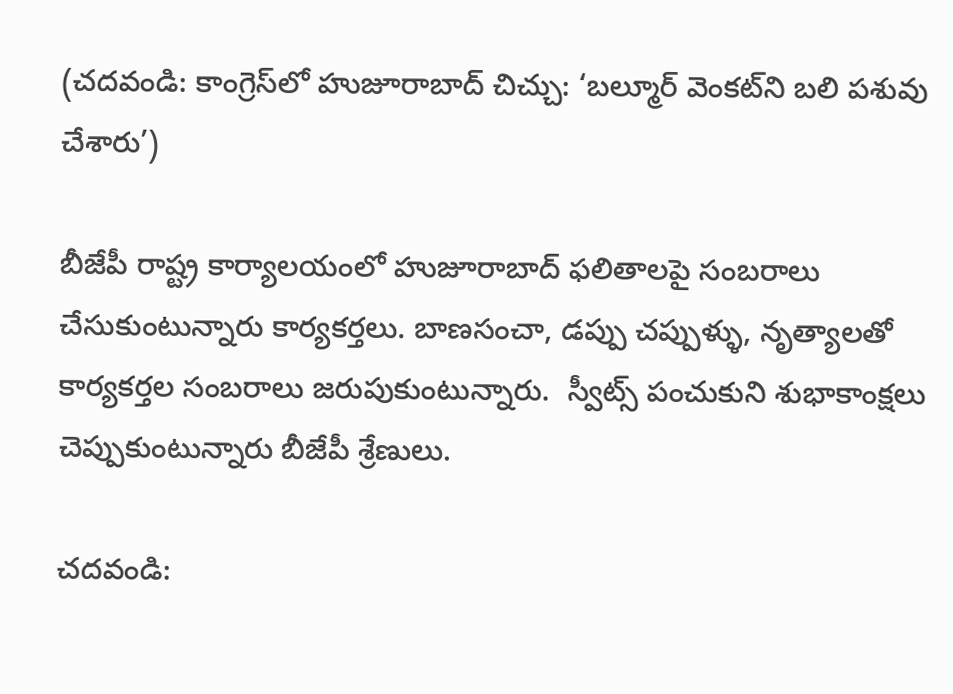(చదవండి: కాంగ్రెస్‌లో హుజూరాబాద్‌ చిచ్చు: ‘బల్మూర్‌ వెంకట్‌ని బలి పశువు చేశారు’)

బీజేపీ రాష్ట్ర కార్యాలయంలో హుజూరాబాద్ ఫలితాలపై సంబరాలు చేసుకుంటున్నారు కార్యకర్తలు. బాణసంచా, డప్పు చప్పుళ్ళు, నృత్యాలతో కార్యకర్తల సంబరాలు జరుపుకుంటున్నారు.  స్వీట్స్ పంచుకుని శుభాకాంక్షలు చెప్పుకుంటున్నారు బీజేపీ శ్రేణులు.

చదవండి: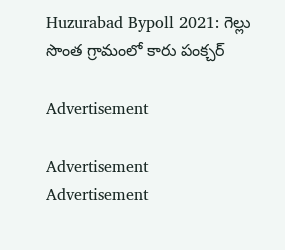Huzurabad Bypoll 2021: గెల్లు సొంత గ్రామంలో కారు పంక్చర్‌

Advertisement

Advertisement
Advertisement